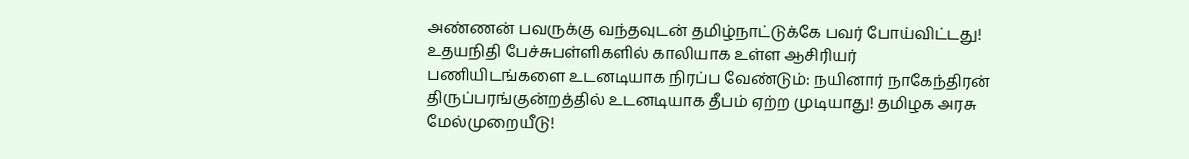அண்ணன் பவருக்கு வந்தவுடன் தமிழ்நாட்டுக்கே பவர் போய்விட்டது! உதயநிதி பேச்சுபள்ளிகளில் காலியாக உள்ள ஆசிரியர் பணியிடங்களை உடனடியாக நிரப்ப வேண்டும்: நயினார் நாகேந்திரன் திருப்பரங்குன்றத்தில் உடனடியாக தீபம் ஏற்ற முடியாது! தமிழக அரசு மேல்முறையீடு!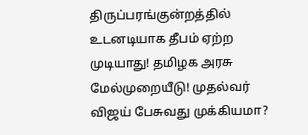திருப்பரங்குன்றத்தில் உடனடியாக தீபம் ஏற்ற முடியாது! தமிழக அரசு மேல்முறையீடு! முதல்வர் விஜய் பேசுவது முக்கியமா?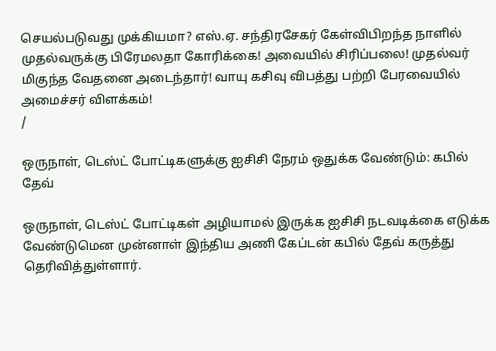செயல்படுவது முக்கியமா? எஸ்.ஏ. சந்திரசேகர் கேள்விபிறந்த நாளில் முதல்வருக்கு பிரேமலதா கோரிக்கை! அவையில் சிரிப்பலை! முதல்வர் மிகுந்த வேதனை அடைந்தார்! வாயு கசிவு விபத்து பற்றி பேரவையில் அமைச்சர் விளக்கம்!
/

ஒருநாள், டெஸ்ட் போட்டிகளுக்கு ஐசிசி நேரம் ஒதுக்க வேண்டும்: கபில் தேவ்

ஒருநாள், டெஸ்ட் போட்டிகள் அழியாமல் இருக்க ஐசிசி நடவடிக்கை எடுக்க  வேண்டுமென முன்னாள் இந்திய அணி கேப்டன் கபில் தேவ் கருத்து தெரிவித்துள்ளார்.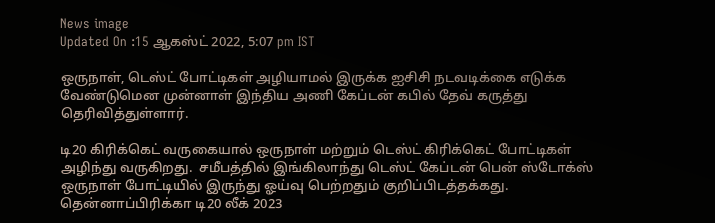News image
Updated On :15 ஆகஸ்ட் 2022, 5:07 pm IST

ஒருநாள், டெஸ்ட் போட்டிகள் அழியாமல் இருக்க ஐசிசி நடவடிக்கை எடுக்க  வேண்டுமென முன்னாள் இந்திய அணி கேப்டன் கபில் தேவ் கருத்து தெரிவித்துள்ளார்.

டி20 கிரிக்கெட் வருகையால் ஒருநாள் மற்றும் டெஸ்ட் கிரிக்கெட் போட்டிகள் அழிந்து வருகிறது.  சமீபத்தில் இங்கிலாந்து டெஸ்ட் கேப்டன் பென் ஸ்டோக்ஸ் ஒருநாள் போட்டியில் இருந்து ஓய்வு பெற்றதும் குறிப்பிடத்தக்கது. தென்னாப்பிரிக்கா டி20 லீக் 2023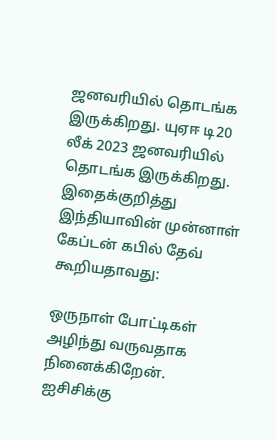ஜனவரியில் தொடங்க இருக்கிறது. யுஏஈ டி20 லீக் 2023 ஜனவரியில் தொடங்க இருக்கிறது. இதைக்குறித்து இந்தியாவின் முன்னாள் கேப்டன் கபில் தேவ் கூறியதாவது:

ஒருநாள் போட்டிகள் அழிந்து வருவதாக நினைக்கிறேன். ஐசிசிக்கு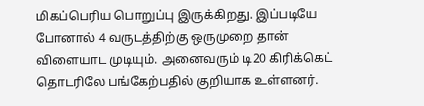மிகப்பெரிய பொறுப்பு இருக்கிறது. இப்படியே போனால் 4 வருடத்திற்கு ஒருமுறை தான் விளையாட முடியும். அனைவரும் டி20 கிரிக்கெட் தொடரிலே பங்கேற்பதில் குறியாக உள்ளனர்.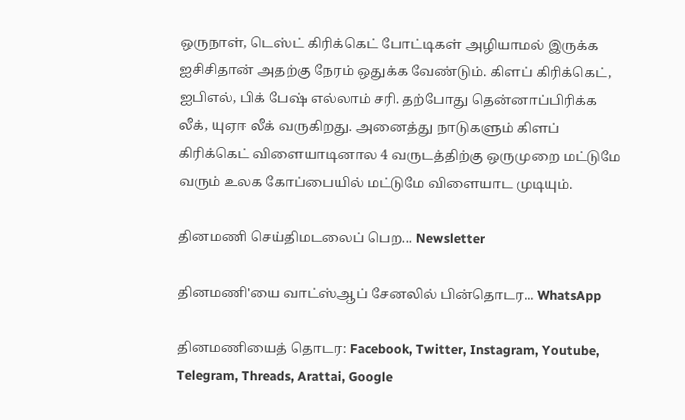ஒருநாள், டெஸ்ட் கிரிக்கெட் போட்டிகள் அழியாமல் இருக்க ஐசிசிதான் அதற்கு நேரம் ஒதுக்க வேண்டும். கிளப் கிரிக்கெட், ஐபிஎல், பிக் பேஷ் எல்லாம் சரி. தற்போது தென்னாப்பிரிக்க லீக், யுஏஈ லீக் வருகிறது. அனைத்து நாடுகளும் கிளப் கிரிக்கெட் விளையாடினால 4 வருடத்திற்கு ஒருமுறை மட்டுமே வரும் உலக கோப்பையில் மட்டுமே விளையாட முடியும்.

தினமணி செய்திமடலைப் பெற... Newsletter

தினமணி'யை வாட்ஸ்ஆப் சேனலில் பின்தொடர... WhatsApp

தினமணியைத் தொடர: Facebook, Twitter, Instagram, Youtube, Telegram, Threads, Arattai, Google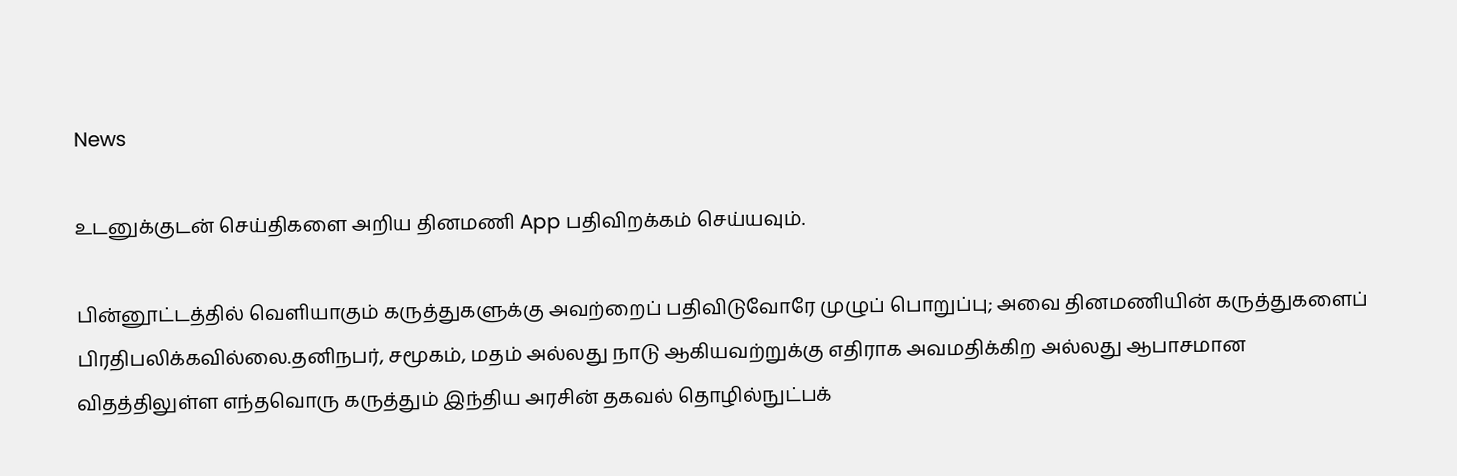News

உடனுக்குடன் செய்திகளை அறிய தினமணி App பதிவிறக்கம் செய்யவும்.

பின்னூட்டத்தில் வெளியாகும் கருத்துகளுக்கு அவற்றைப் பதிவிடுவோரே முழுப் பொறுப்பு; அவை தினமணியின் கருத்துகளைப் பிரதிபலிக்கவில்லை.தனிநபர், சமூகம், மதம் அல்லது நாடு ஆகியவற்றுக்கு எதிராக அவமதிக்கிற அல்லது ஆபாசமான விதத்திலுள்ள எந்தவொரு கருத்தும் இந்திய அரசின் தகவல் தொழில்நுட்பக்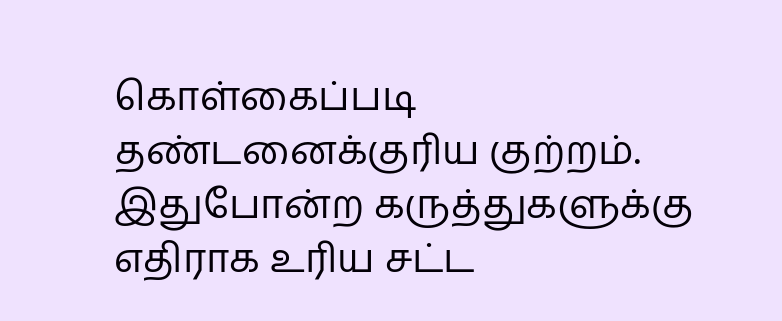கொள்கைப்படி தண்டனைக்குரிய குற்றம். இதுபோன்ற கருத்துகளுக்கு எதிராக உரிய சட்ட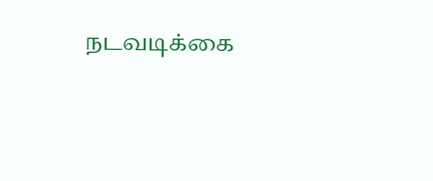நடவடிக்கை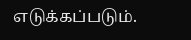எடுக்கப்படும்.